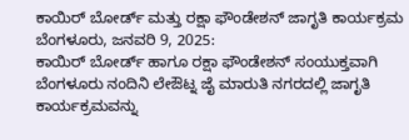ಕಾಯಿರ್ ಬೋರ್ಡ್ ಮತ್ತು ರಕ್ಷಾ ಫೌಂಡೇಶನ್ ಜಾಗೃತಿ ಕಾರ್ಯಕ್ರಮ
ಬೆಂಗಳೂರು, ಜನವರಿ 9, 2025:
ಕಾಯಿರ್ ಬೋರ್ಡ್ ಹಾಗೂ ರಕ್ಷಾ ಫೌಂಡೇಶನ್ ಸಂಯುಕ್ತವಾಗಿ ಬೆಂಗಳೂರು ನಂದಿನಿ ಲೇಔಟ್ನ ಜೈ ಮಾರುತಿ ನಗರದಲ್ಲಿ ಜಾಗೃತಿ ಕಾರ್ಯಕ್ರಮವನ್ನು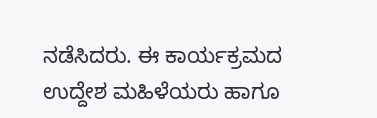ನಡೆಸಿದರು. ಈ ಕಾರ್ಯಕ್ರಮದ ಉದ್ದೇಶ ಮಹಿಳೆಯರು ಹಾಗೂ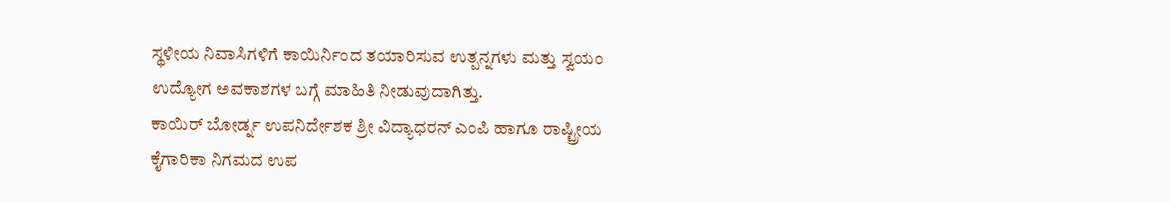ಸ್ಥಳೀಯ ನಿವಾಸಿಗಳಿಗೆ ಕಾಯಿರ್ನಿಂದ ತಯಾರಿಸುವ ಉತ್ಪನ್ನಗಳು ಮತ್ತು ಸ್ವಯಂ ಉದ್ಯೋಗ ಅವಕಾಶಗಳ ಬಗ್ಗೆ ಮಾಹಿತಿ ನೀಡುವುದಾಗಿತ್ತು.
ಕಾಯಿರ್ ಬೋರ್ಡ್ನ ಉಪನಿರ್ದೇಶಕ ಶ್ರೀ ವಿದ್ಯಾಧರನ್ ಎಂಪಿ ಹಾಗೂ ರಾಷ್ಟ್ರೀಯ ಕೈಗಾರಿಕಾ ನಿಗಮದ ಉಪ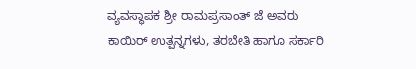ವ್ಯವಸ್ಥಾಪಕ ಶ್ರೀ ರಾಮಪ್ರಸಾಂತ್ ಜೆ ಅವರು ಕಾಯಿರ್ ಉತ್ಪನ್ನಗಳು, ತರಬೇತಿ ಹಾಗೂ ಸರ್ಕಾರಿ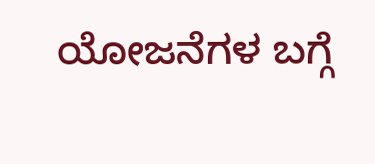ಯೋಜನೆಗಳ ಬಗ್ಗೆ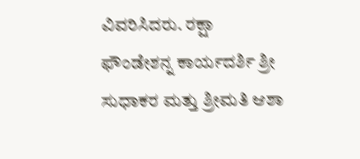ವಿವರಿಸಿದರು. ರಕ್ಷಾ ಫೌಂಡೇಶನ್ನ ಕಾರ್ಯದರ್ಶಿ ಶ್ರೀ ಸುಧಾಕರ ಮತ್ತು ಶ್ರೀಮತಿ ಆಶಾ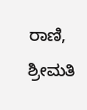ರಾಣಿ, ಶ್ರೀಮತಿ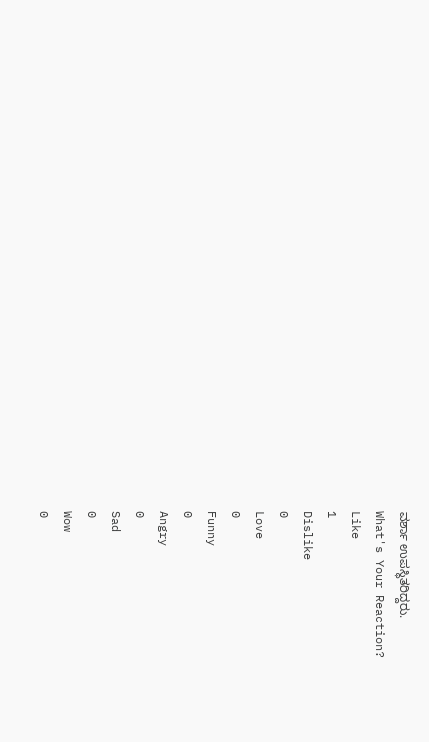ವರ್ಶಾ ಉಪಸ್ಥಿತರಿದ್ದರು.
What's Your Reaction?
Like
1
Dislike
0
Love
0
Funny
0
Angry
0
Sad
0
Wow
0